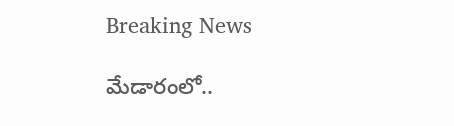Breaking News

మేడారంలో..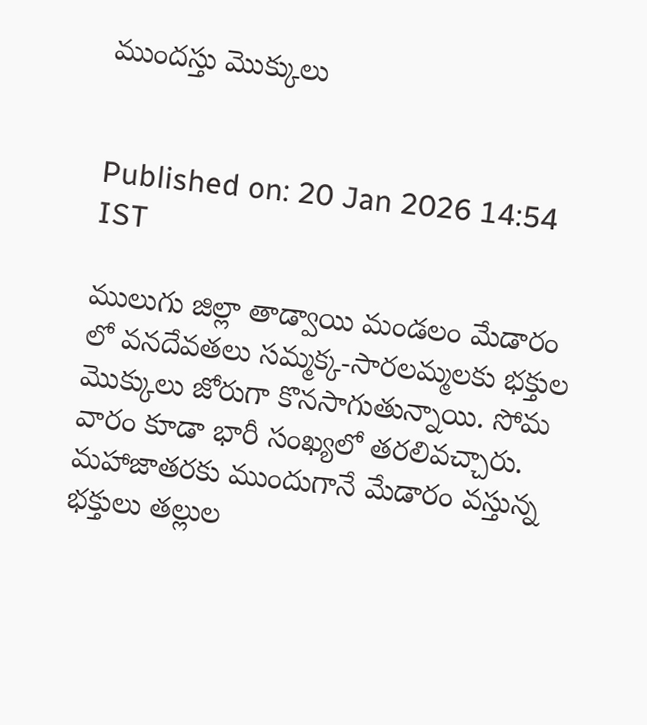ముందస్తు మొక్కులు


Published on: 20 Jan 2026 14:54  IST

ములుగు జిల్లా తాడ్వాయి మండలం మేడారం లో వనదేవతలు సమ్మక్క-సారలమ్మలకు భక్తుల మొక్కులు జోరుగా కొనసాగుతున్నాయి. సోమ వారం కూడా భారీ సంఖ్యలో తరలివచ్చారు. మహాజాతరకు ముందుగానే మేడారం వస్తున్న భక్తులు తల్లుల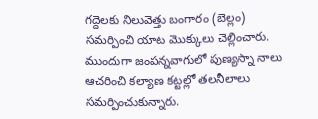గద్దెలకు నిలువెత్తు బంగారం (బెల్లం) సమర్పించి యాట మొక్కులు చెల్లించారు. ముందుగా జంపన్నవాగులో పుణ్యస్నా నాలు ఆచరించి కల్యాణ కట్టల్లో తలనీలాలు సమర్పించుకున్నారు.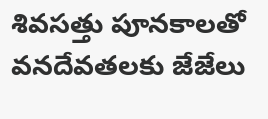శివసత్తు పూనకాలతో వనదేవతలకు జేజేలు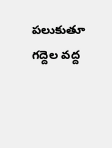పలుకుతూ గద్దెల వద్ద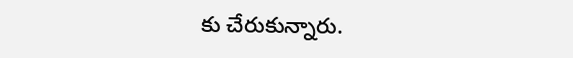కు చేరుకున్నారు.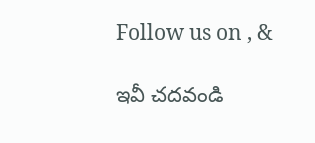Follow us on , &

ఇవీ చదవండి